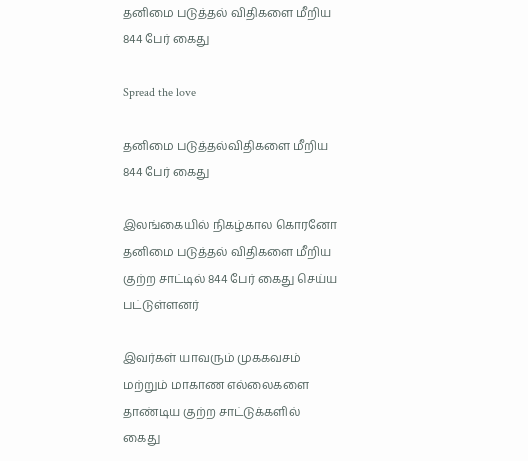தனிமை படுத்தல் விதிகளை மீறிய 844 பேர் கைது

Spread the love

தனிமை படுத்தல்விதிகளை மீறிய 844 பேர் கைது

இலங்கையில் நிகழ்கால கொரனோ தனிமை படுத்தல் விதிகளை மீறிய குற்ற சாட்டில் 844 பேர் கைது செய்ய பட்டுள்ளனர்

இவர்கள் யாவரும் முககவசம் மற்றும் மாகாண எல்லைகளை தாண்டிய குற்ற சாட்டுக்களில் கைது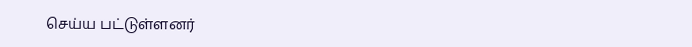செய்ய பட்டுள்ளனர்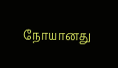நோயானது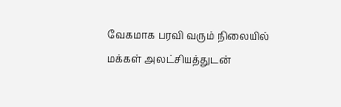வேகமாக பரவி வரும் நிலையில் மக்கள் அலட்சியத்துடன்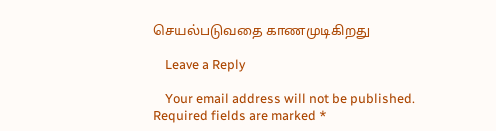செயல்படுவதை காணமுடிகிறது

    Leave a Reply

    Your email address will not be published. Required fields are marked *